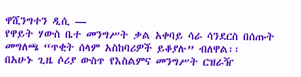ዋሺንግተን ዲሲ —
የዋይት ሃውስ ቤተ መንግሥት ቃል አቀባይ ሳራ ሳንደርስ በሰጡት መግለጫ “ጥቂት ሰላም አስከባሪዎች ይቆያሉ” ብለዋል፡፡
በአሁኑ ጊዜ ሶሪያ ውስጥ የእስልምና መንግሥት ርዝራዥ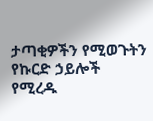ታጣቂዎችን የሚወጉትን የኩርድ ኃይሎች የሚረዱ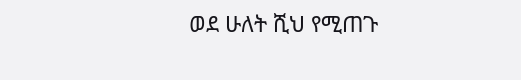ወደ ሁለት ሺህ የሚጠጉ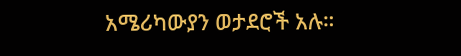አሜሪካውያን ወታደሮች አሉ።